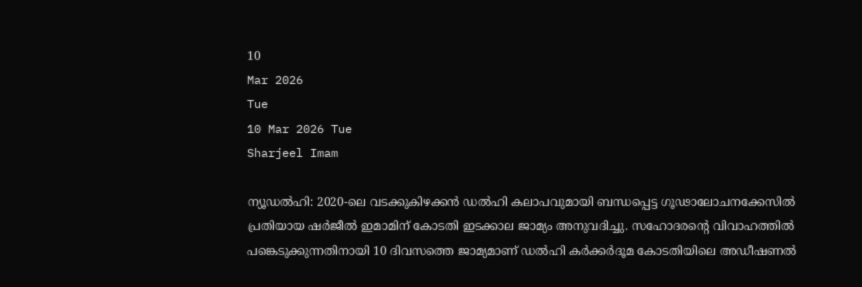10
Mar 2026
Tue
10 Mar 2026 Tue
Sharjeel Imam

ന്യൂഡല്‍ഹി: 2020-ലെ വടക്കുകിഴക്കന്‍ ഡല്‍ഹി കലാപവുമായി ബന്ധപ്പെട്ട ഗൂഢാലോചനക്കേസില്‍ പ്രതിയായ ഷര്‍ജീല്‍ ഇമാമിന് കോടതി ഇടക്കാല ജാമ്യം അനുവദിച്ചു. സഹോദരന്റെ വിവാഹത്തില്‍ പങ്കെടുക്കുന്നതിനായി 10 ദിവസത്തെ ജാമ്യമാണ് ഡല്‍ഹി കര്‍ക്കര്‍ദൂമ കോടതിയിലെ അഡീഷണല്‍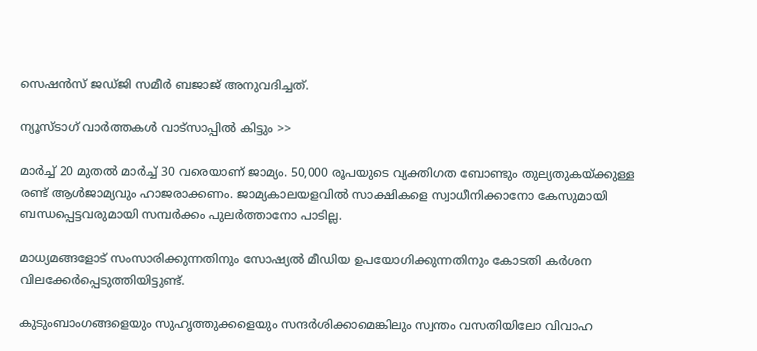സെഷന്‍സ് ജഡ്ജി സമീര്‍ ബജാജ് അനുവദിച്ചത്.

ന്യൂസ്ടാഗ് വാര്‍ത്തകള്‍ വാട്‌സാപ്പില്‍ കിട്ടും >>

മാര്‍ച്ച് 20 മുതല്‍ മാര്‍ച്ച് 30 വരെയാണ് ജാമ്യം. 50,000 രൂപയുടെ വ്യക്തിഗത ബോണ്ടും തുല്യതുകയ്ക്കുള്ള രണ്ട് ആള്‍ജാമ്യവും ഹാജരാക്കണം. ജാമ്യകാലയളവില്‍ സാക്ഷികളെ സ്വാധീനിക്കാനോ കേസുമായി ബന്ധപ്പെട്ടവരുമായി സമ്പര്‍ക്കം പുലര്‍ത്താനോ പാടില്ല.

മാധ്യമങ്ങളോട് സംസാരിക്കുന്നതിനും സോഷ്യല്‍ മീഡിയ ഉപയോഗിക്കുന്നതിനും കോടതി കര്‍ശന വിലക്കേര്‍പ്പെടുത്തിയിട്ടുണ്ട്.

കുടുംബാംഗങ്ങളെയും സുഹൃത്തുക്കളെയും സന്ദര്‍ശിക്കാമെങ്കിലും സ്വന്തം വസതിയിലോ വിവാഹ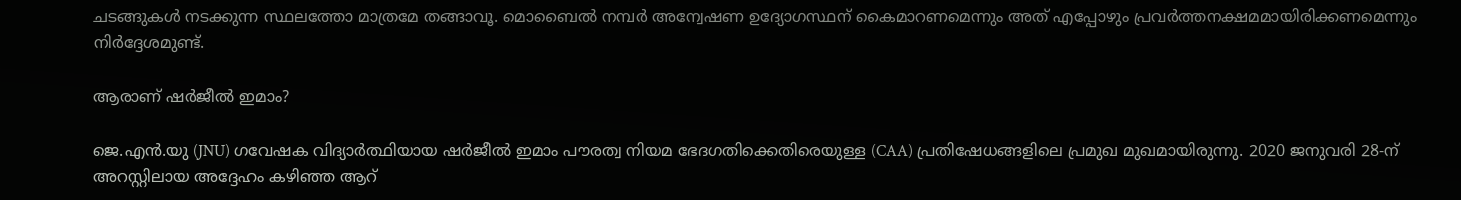ചടങ്ങുകള്‍ നടക്കുന്ന സ്ഥലത്തോ മാത്രമേ തങ്ങാവൂ. മൊബൈല്‍ നമ്പര്‍ അന്വേഷണ ഉദ്യോഗസ്ഥന് കൈമാറണമെന്നും അത് എപ്പോഴും പ്രവര്‍ത്തനക്ഷമമായിരിക്കണമെന്നും നിര്‍ദ്ദേശമുണ്ട്.

ആരാണ് ഷര്‍ജീല്‍ ഇമാം?

ജെ.എന്‍.യു (JNU) ഗവേഷക വിദ്യാര്‍ത്ഥിയായ ഷര്‍ജീല്‍ ഇമാം പൗരത്വ നിയമ ഭേദഗതിക്കെതിരെയുള്ള (CAA) പ്രതിഷേധങ്ങളിലെ പ്രമുഖ മുഖമായിരുന്നു. 2020 ജനുവരി 28-ന് അറസ്റ്റിലായ അദ്ദേഹം കഴിഞ്ഞ ആറ്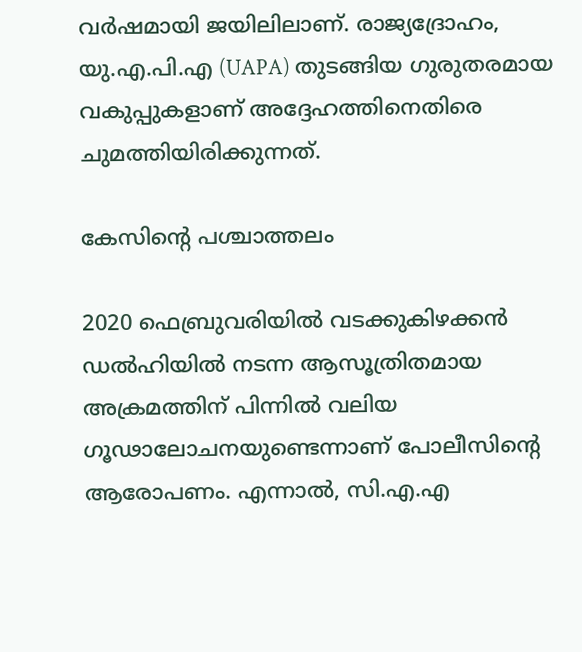വര്‍ഷമായി ജയിലിലാണ്. രാജ്യദ്രോഹം, യു.എ.പി.എ (UAPA) തുടങ്ങിയ ഗുരുതരമായ വകുപ്പുകളാണ് അദ്ദേഹത്തിനെതിരെ ചുമത്തിയിരിക്കുന്നത്.

കേസിന്റെ പശ്ചാത്തലം

2020 ഫെബ്രുവരിയില്‍ വടക്കുകിഴക്കന്‍ ഡല്‍ഹിയില്‍ നടന്ന ആസൂത്രിതമായ അക്രമത്തിന് പിന്നില്‍ വലിയ ഗൂഢാലോചനയുണ്ടെന്നാണ് പോലീസിന്റെ ആരോപണം. എന്നാല്‍, സി.എ.എ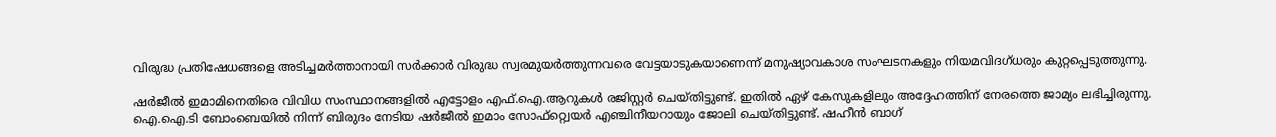വിരുദ്ധ പ്രതിഷേധങ്ങളെ അടിച്ചമര്‍ത്താനായി സര്‍ക്കാര്‍ വിരുദ്ധ സ്വരമുയര്‍ത്തുന്നവരെ വേട്ടയാടുകയാണെന്ന് മനുഷ്യാവകാശ സംഘടനകളും നിയമവിദഗ്ധരും കുറ്റപ്പെടുത്തുന്നു.

ഷര്‍ജീല്‍ ഇമാമിനെതിരെ വിവിധ സംസ്ഥാനങ്ങളില്‍ എട്ടോളം എഫ്.ഐ.ആറുകള്‍ രജിസ്റ്റര്‍ ചെയ്തിട്ടുണ്ട്. ഇതില്‍ ഏഴ് കേസുകളിലും അദ്ദേഹത്തിന് നേരത്തെ ജാമ്യം ലഭിച്ചിരുന്നു. ഐ.ഐ.ടി ബോംബെയില്‍ നിന്ന് ബിരുദം നേടിയ ഷര്‍ജീല്‍ ഇമാം സോഫ്റ്റ്വെയര്‍ എഞ്ചിനീയറായും ജോലി ചെയ്തിട്ടുണ്ട്. ഷഹീന്‍ ബാഗ്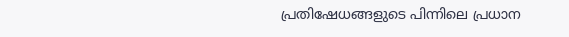പ്രതിഷേധങ്ങളുടെ പിന്നിലെ പ്രധാന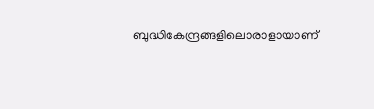ബുദ്ധികേന്ദ്രങ്ങളിലൊരാളായാണ്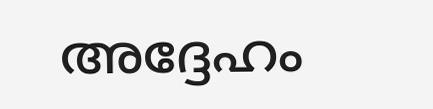അദ്ദേഹം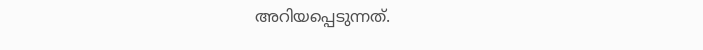അറിയപ്പെടുന്നത്.